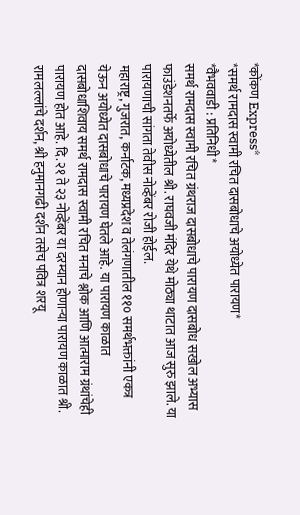*कोंकण Express*
*समर्थ रामदास स्वामी रचित दासबोधाचे अयोध्येत पारायण*
*वैभववाडी : प्रतिनिधी*
समर्थ रामदास स्वामी रचित ग्रंथराज दासबोधाचे पारायण दासबोध सखोल अभ्यास फाउंडेशनतर्फे अयोध्येतील श्री. राघवजी मंदिर येथे मोठ्या थाटात आज सुरु झाले. या पारायणाची सांगता तेवीस नोव्हेंबर रोजी होईल.
महाराष्ट्र, गुजरात, कर्नाटक, मध्यप्रदेश व तेलंगणातील ११० समर्थभक्तांनी एकत्र येऊन अयोध्येत दासबोधाचे पारायण घेतले आहे. या पारायण काळात दासबोधाशिवाय समर्थ रामदास स्वामी रचित मनाचे श्लोक आणि आत्माराम ग्रंथांचेही पारायण होत आहे. दि.२१ ते २३ नोव्हेंबर या दरम्यान होणाऱ्या पारायण काळात श्री. रामलल्लांचे दर्शन, श्री हनुमानगढी दर्शन तसेच पवित्र शरयू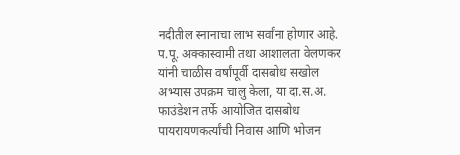नदीतील स्नानाचा लाभ सर्वांना होणार आहे. प.पू. अक्कास्वामी तथा आशालता वेलणकर यांनी चाळीस वर्षांपूर्वी दासबोध सखोल अभ्यास उपक्रम चालु केला, या दा.स.अ. फाउंडेशन तर्फे आयोजित दासबोध पायरायणकर्त्यांची निवास आणि भोजन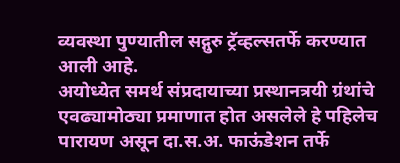व्यवस्था पुण्यातील सद्गुरु ट्रॅव्हल्सतर्फे करण्यात आली आहे.
अयोध्येत समर्थ संप्रदायाच्या प्रस्थानत्रयी ग्रंथांचे एवढ्यामोठ्या प्रमाणात होत असलेले हे पहिलेच पारायण असून दा.स.अ. फाऊंडेशन तर्फे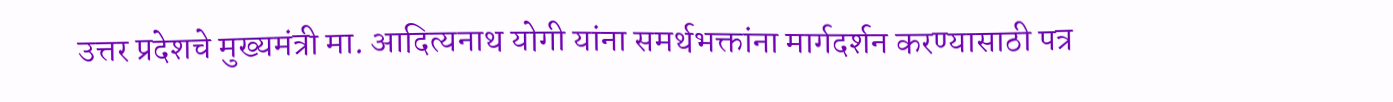उत्तर प्रदेशचे मुख्यमंत्री मा. आदित्यनाथ योगी यांना समर्थभक्तांना मार्गदर्शन करण्यासाठी पत्र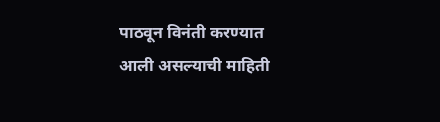पाठवून विनंती करण्यात आली असल्याची माहिती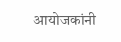आयोजकांनी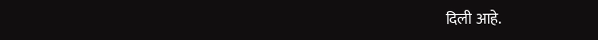दिली आहे.